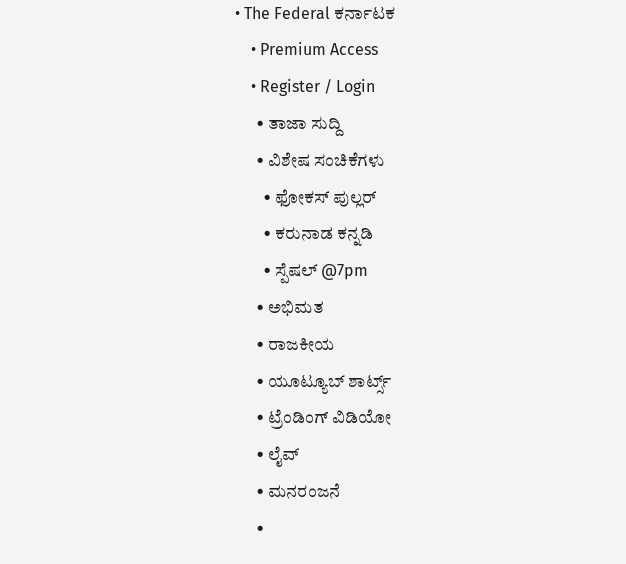• The Federal ಕರ್ನಾಟಕ
    • Premium Access
    • Register / Login
      • ತಾಜಾ ಸುದ್ದಿ
      • ವಿಶೇಷ ಸಂಚಿಕೆಗಳು
        • ಫೋಕಸ್‌ ಪುಲ್ಲರ್‌
        • ಕರುನಾಡ ಕನ್ನಡಿ
        • ಸ್ಪೆಷಲ್‌ @7pm
      • ಅಭಿಮತ
      • ರಾಜಕೀಯ
      • ಯೂಟ್ಯೂಬ್‌ ಶಾರ್ಟ್ಸ್‌
      • ಟ್ರೆಂಡಿಂಗ್‌ ವಿಡಿಯೋ
      • ಲೈವ್‌
      • ಮನರಂಜನೆ
      •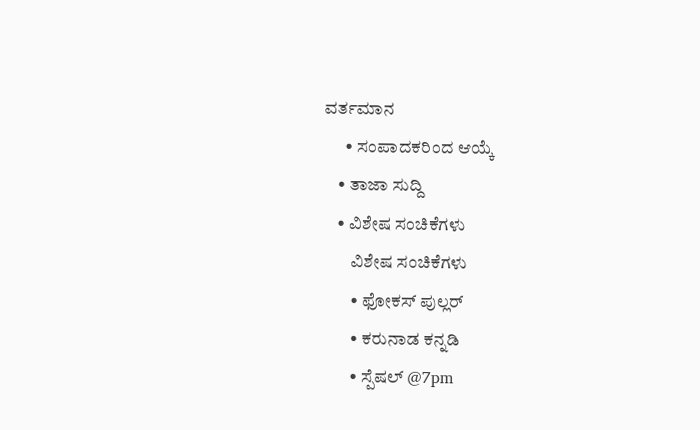ವರ್ತಮಾನ
      • ಸಂಪಾದಕರಿಂದ ಆಯ್ಕೆ
    • ತಾಜಾ ಸುದ್ದಿ
    • ವಿಶೇಷ ಸಂಚಿಕೆಗಳು
        ವಿಶೇಷ ಸಂಚಿಕೆಗಳು
        • ಫೋಕಸ್‌ ಪುಲ್ಲರ್‌
        • ಕರುನಾಡ ಕನ್ನಡಿ
        • ಸ್ಪೆಷಲ್‌ @7pm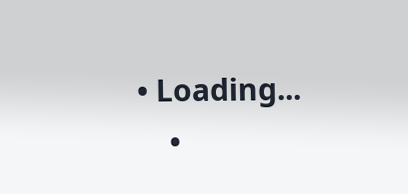• Loading...
    •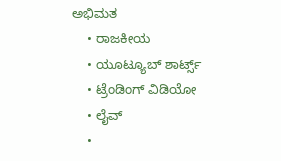ಅಭಿಮತ
    • ರಾಜಕೀಯ
    • ಯೂಟ್ಯೂಬ್‌ ಶಾರ್ಟ್ಸ್‌
    • ಟ್ರೆಂಡಿಂಗ್‌ ವಿಡಿಯೋ
    • ಲೈವ್‌
    •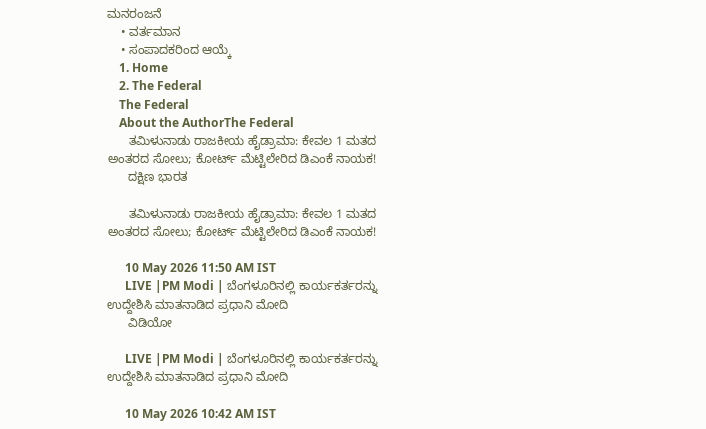ಮನರಂಜನೆ
    • ವರ್ತಮಾನ
    • ಸಂಪಾದಕರಿಂದ ಆಯ್ಕೆ
    1. Home
    2. The Federal
    The Federal
    About the AuthorThe Federal
      ತಮಿಳುನಾಡು ರಾಜಕೀಯ ಹೈಡ್ರಾಮಾ: ಕೇವಲ 1 ಮತದ ಅಂತರದ ಸೋಲು; ಕೋರ್ಟ್ ಮೆಟ್ಟಿಲೇರಿದ ಡಿಎಂಕೆ ನಾಯಕ!
      ದಕ್ಷಿಣ ಭಾರತ

      ತಮಿಳುನಾಡು ರಾಜಕೀಯ ಹೈಡ್ರಾಮಾ: ಕೇವಲ 1 ಮತದ ಅಂತರದ ಸೋಲು; ಕೋರ್ಟ್ ಮೆಟ್ಟಿಲೇರಿದ ಡಿಎಂಕೆ ನಾಯಕ!

      10 May 2026 11:50 AM IST
      LIVE |PM Modi | ಬೆಂಗಳೂರಿನಲ್ಲಿ ಕಾರ್ಯಕರ್ತರನ್ನು ಉದ್ದೇಶಿಸಿ ಮಾತನಾಡಿದ ಪ್ರಧಾನಿ ಮೋದಿ
      ವಿಡಿಯೋ

      LIVE |PM Modi | ಬೆಂಗಳೂರಿನಲ್ಲಿ ಕಾರ್ಯಕರ್ತರನ್ನು ಉದ್ದೇಶಿಸಿ ಮಾತನಾಡಿದ ಪ್ರಧಾನಿ ಮೋದಿ

      10 May 2026 10:42 AM IST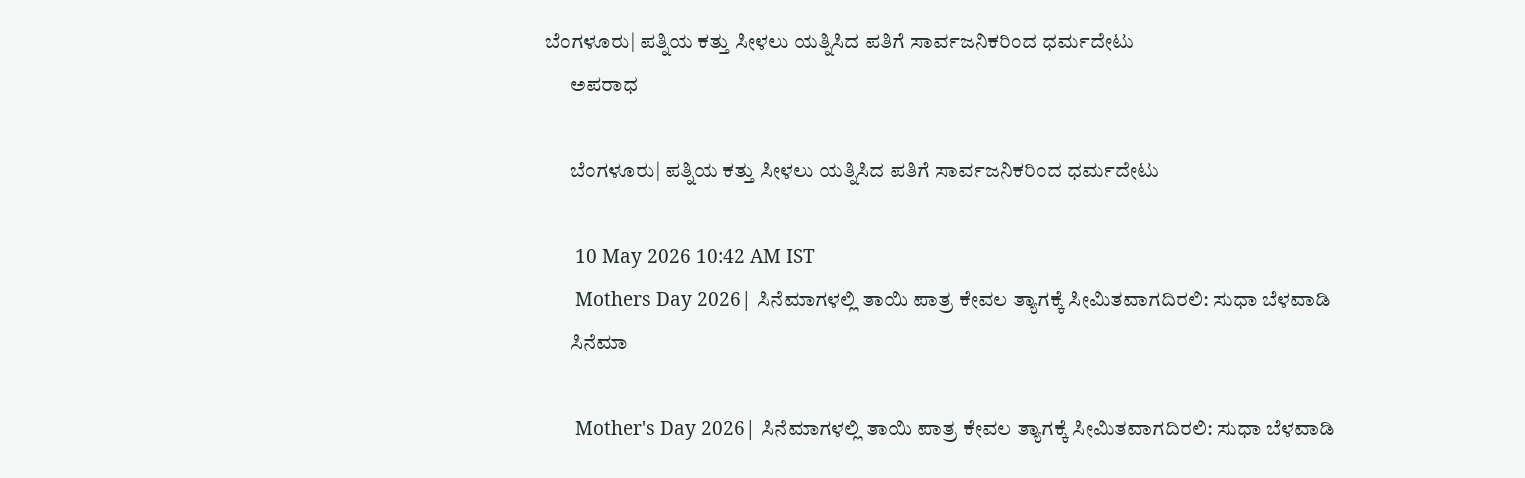ಬೆಂಗಳೂರು| ಪತ್ನಿಯ ಕತ್ತು ಸೀಳಲು ಯತ್ನಿಸಿದ ಪತಿಗೆ ಸಾರ್ವಜನಿಕರಿಂದ ಧರ್ಮದೇಟು
      ಅಪರಾಧ

      ಬೆಂಗಳೂರು| ಪತ್ನಿಯ ಕತ್ತು ಸೀಳಲು ಯತ್ನಿಸಿದ ಪತಿಗೆ ಸಾರ್ವಜನಿಕರಿಂದ ಧರ್ಮದೇಟು

      10 May 2026 10:42 AM IST
      Mothers Day 2026| ಸಿನೆಮಾಗಳಲ್ಲಿ ತಾಯಿ ಪಾತ್ರ ಕೇವಲ ತ್ಯಾಗಕ್ಕೆ ಸೀಮಿತವಾಗದಿರಲಿ: ಸುಧಾ ಬೆಳವಾಡಿ
      ಸಿನೆಮಾ

      Mother's Day 2026| ಸಿನೆಮಾಗಳಲ್ಲಿ ತಾಯಿ ಪಾತ್ರ ಕೇವಲ ತ್ಯಾಗಕ್ಕೆ ಸೀಮಿತವಾಗದಿರಲಿ: ಸುಧಾ ಬೆಳವಾಡಿ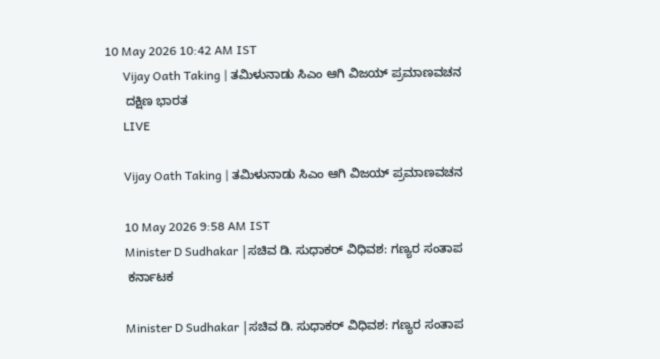10 May 2026 10:42 AM IST
      Vijay Oath Taking | ತಮಿಳುನಾಡು ಸಿಎಂ ಆಗಿ ವಿಜಯ್ ಪ್ರಮಾಣವಚನ
      ದಕ್ಷಿಣ ಭಾರತ
      LIVE

      Vijay Oath Taking | ತಮಿಳುನಾಡು ಸಿಎಂ ಆಗಿ ವಿಜಯ್ ಪ್ರಮಾಣವಚನ

      10 May 2026 9:58 AM IST
      Minister D Sudhakar |ಸಚಿವ ಡಿ. ಸುಧಾಕರ್ ವಿಧಿವಶ: ಗಣ್ಯರ ಸಂತಾಪ
      ಕರ್ನಾಟಕ

      Minister D Sudhakar |ಸಚಿವ ಡಿ. ಸುಧಾಕರ್ ವಿಧಿವಶ: ಗಣ್ಯರ ಸಂತಾಪ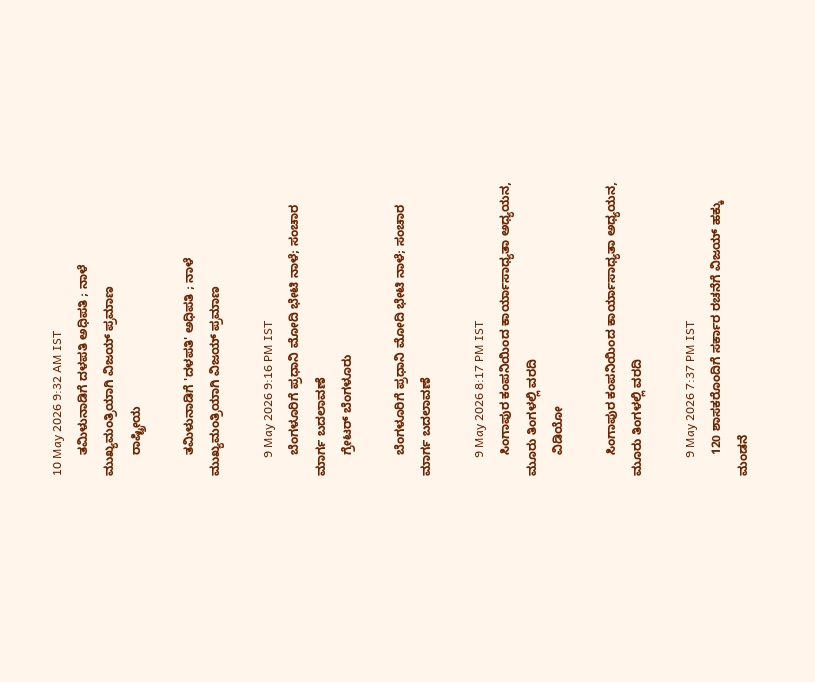10 May 2026 9:32 AM IST
      ತಮಿಳುನಾಡಿಗೆ ದಳಪತಿ ಅಧಿಪತಿ ; ನಾಳೆ ಮುಖ್ಯಮಂತ್ರಿಯಾಗಿ ವಿಜಯ್ ಪ್ರಮಾಣ
      ರಾಷ್ಟ್ರೀಯ

      ತಮಿಳುನಾಡಿಗೆ 'ದಳಪತಿ' ಅಧಿಪತಿ ; ನಾಳೆ ಮುಖ್ಯಮಂತ್ರಿಯಾಗಿ ವಿಜಯ್ ಪ್ರಮಾಣ

      9 May 2026 9:16 PM IST
      ಬೆಂಗಳೂರಿಗೆ ಪ್ರಧಾನಿ ಮೋದಿ ಭೇಟಿ ನಾಳೆ; ಸಂಚಾರ ಮಾರ್ಗ ಬದಲಾವಣೆ
      ಗ್ರೇಟರ್ ಬೆಂಗಳೂರು

      ಬೆಂಗಳೂರಿಗೆ ಪ್ರಧಾನಿ ಮೋದಿ ಭೇಟಿ ನಾಳೆ; ಸಂಚಾರ ಮಾರ್ಗ ಬದಲಾವಣೆ

      9 May 2026 8:17 PM IST
      ಸಿಂಗಾಪುರ ಕಂಪನಿಯಿಂದ ಕಾರ್ಯಾಸಾಧ್ಯತಾ ಅಧ್ಯಯನ, ಮೂರು ತಿಂಗಳಲ್ಲಿ ವರದಿ
      ವಿಡಿಯೋ

      ಸಿಂಗಾಪುರ ಕಂಪನಿಯಿಂದ ಕಾರ್ಯಾಸಾಧ್ಯತಾ ಅಧ್ಯಯನ, ಮೂರು ತಿಂಗಳಲ್ಲಿ ವರದಿ

      9 May 2026 7:37 PM IST
      120 ಶಾಸಕರೊಂದಿಗೆ ಸರ್ಕಾರ ರಚನೆಗೆ ವಿಜಯ್‌ ಹಕ್ಕು ಮಂಡನೆ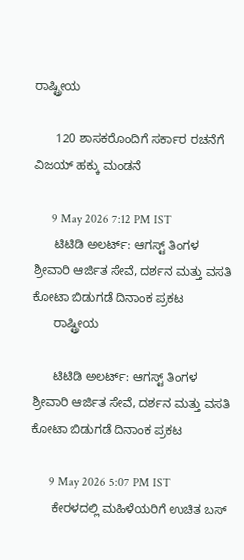ರಾಷ್ಟ್ರೀಯ

      120 ಶಾಸಕರೊಂದಿಗೆ ಸರ್ಕಾರ ರಚನೆಗೆ ವಿಜಯ್‌ ಹಕ್ಕು ಮಂಡನೆ

      9 May 2026 7:12 PM IST
      ಟಿಟಿಡಿ ಅಲರ್ಟ್: ಆಗಸ್ಟ್ ತಿಂಗಳ ಶ್ರೀವಾರಿ ಆರ್ಜಿತ ಸೇವೆ, ದರ್ಶನ ಮತ್ತು ವಸತಿ ಕೋಟಾ ಬಿಡುಗಡೆ ದಿನಾಂಕ ಪ್ರಕಟ
      ರಾಷ್ಟ್ರೀಯ

      ಟಿಟಿಡಿ ಅಲರ್ಟ್: ಆಗಸ್ಟ್ ತಿಂಗಳ ಶ್ರೀವಾರಿ ಆರ್ಜಿತ ಸೇವೆ, ದರ್ಶನ ಮತ್ತು ವಸತಿ ಕೋಟಾ ಬಿಡುಗಡೆ ದಿನಾಂಕ ಪ್ರಕಟ

      9 May 2026 5:07 PM IST
      ಕೇರಳದಲ್ಲಿ ಮಹಿಳೆಯರಿಗೆ ಉಚಿತ ಬಸ್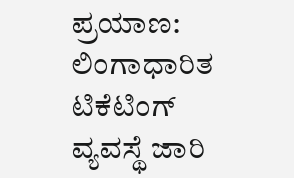ಪ್ರಯಾಣ: ಲಿಂಗಾಧಾರಿತ ಟಿಕೆಟಿಂಗ್ ವ್ಯವಸ್ಥೆ ಜಾರಿ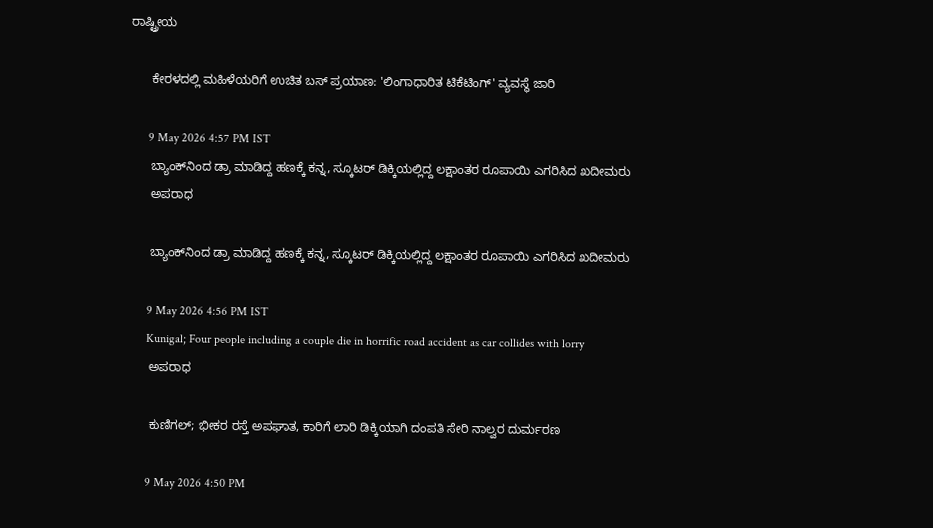ರಾಷ್ಟ್ರೀಯ

      ಕೇರಳದಲ್ಲಿ ಮಹಿಳೆಯರಿಗೆ ಉಚಿತ ಬಸ್ ಪ್ರಯಾಣ: 'ಲಿಂಗಾಧಾರಿತ ಟಿಕೆಟಿಂಗ್' ವ್ಯವಸ್ಥೆ ಜಾರಿ

      9 May 2026 4:57 PM IST
      ಬ್ಯಾಂಕ್‌ನಿಂದ ಡ್ರಾ ಮಾಡಿದ್ದ ಹಣಕ್ಕೆ ಕನ್ನ, ಸ್ಕೂಟರ್ ಡಿಕ್ಕಿಯಲ್ಲಿದ್ದ ಲಕ್ಷಾಂತರ ರೂಪಾಯಿ ಎಗರಿಸಿದ ಖದೀಮರು
      ಅಪರಾಧ

      ಬ್ಯಾಂಕ್‌ನಿಂದ ಡ್ರಾ ಮಾಡಿದ್ದ ಹಣಕ್ಕೆ ಕನ್ನ, ಸ್ಕೂಟರ್ ಡಿಕ್ಕಿಯಲ್ಲಿದ್ದ ಲಕ್ಷಾಂತರ ರೂಪಾಯಿ ಎಗರಿಸಿದ ಖದೀಮರು

      9 May 2026 4:56 PM IST
      Kunigal; Four people including a couple die in horrific road accident as car collides with lorry
      ಅಪರಾಧ

      ಕುಣಿಗಲ್; ಭೀಕರ ರಸ್ತೆ ಅಪಘಾತ, ಕಾರಿಗೆ ಲಾರಿ ಡಿಕ್ಕಿಯಾಗಿ ದಂಪತಿ ಸೇರಿ ನಾಲ್ವರ ದುರ್ಮರಣ

      9 May 2026 4:50 PM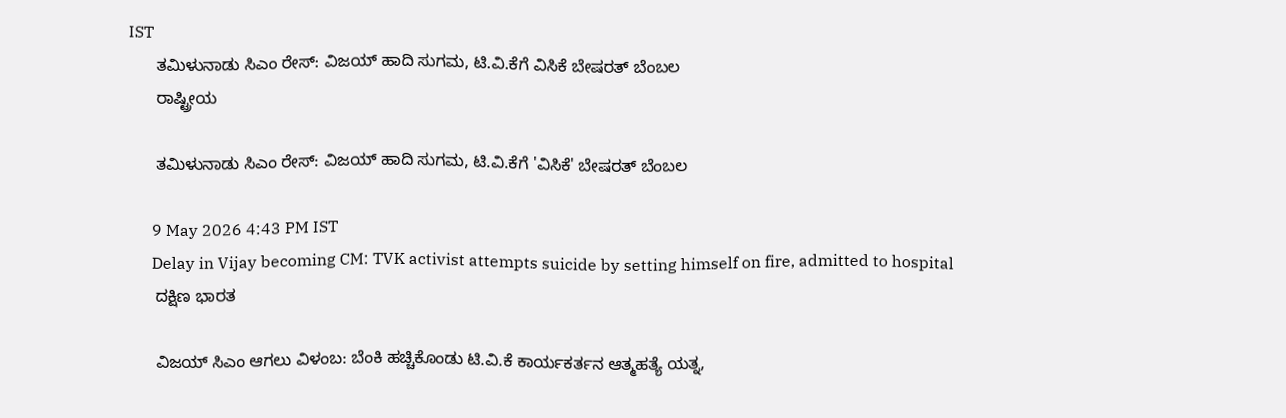IST
      ತಮಿಳುನಾಡು ಸಿಎಂ ರೇಸ್: ವಿಜಯ್ ಹಾದಿ ಸುಗಮ, ಟಿ.ವಿ.ಕೆಗೆ ವಿಸಿಕೆ ಬೇಷರತ್ ಬೆಂಬಲ
      ರಾಷ್ಟ್ರೀಯ

      ತಮಿಳುನಾಡು ಸಿಎಂ ರೇಸ್: ವಿಜಯ್ ಹಾದಿ ಸುಗಮ, ಟಿ.ವಿ.ಕೆಗೆ 'ವಿಸಿಕೆ' ಬೇಷರತ್ ಬೆಂಬಲ

      9 May 2026 4:43 PM IST
      Delay in Vijay becoming CM: TVK activist attempts suicide by setting himself on fire, admitted to hospital
      ದಕ್ಷಿಣ ಭಾರತ

      ವಿಜಯ್ ಸಿಎಂ ಆಗಲು ವಿಳಂಬ: ಬೆಂಕಿ ಹಚ್ಚಿಕೊಂಡು ಟಿ.ವಿ.ಕೆ ಕಾರ್ಯಕರ್ತನ ಆತ್ಮಹತ್ಯೆ ಯತ್ನ,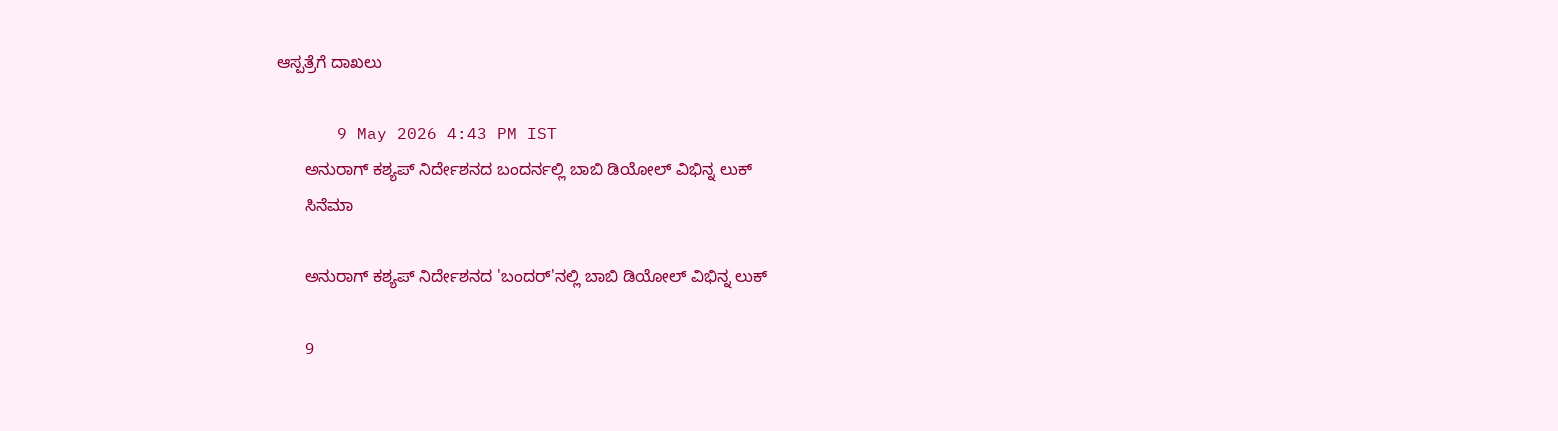ಆಸ್ಪತ್ರೆಗೆ ದಾಖಲು

      9 May 2026 4:43 PM IST
      ಅನುರಾಗ್ ಕಶ್ಯಪ್ ನಿರ್ದೇಶನದ ಬಂದರ್ನಲ್ಲಿ ಬಾಬಿ ಡಿಯೋಲ್ ವಿಭಿನ್ನ ಲುಕ್
      ಸಿನೆಮಾ

      ಅನುರಾಗ್ ಕಶ್ಯಪ್ ನಿರ್ದೇಶನದ 'ಬಂದರ್'ನಲ್ಲಿ ಬಾಬಿ ಡಿಯೋಲ್ ವಿಭಿನ್ನ ಲುಕ್

      9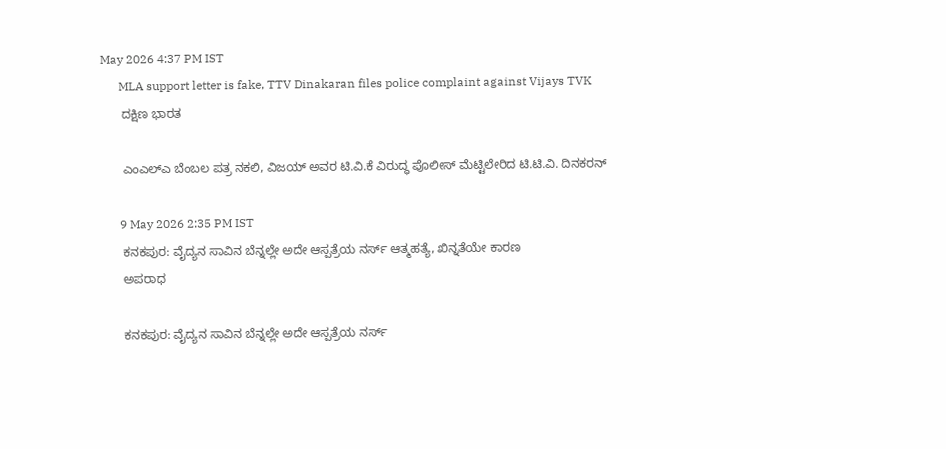May 2026 4:37 PM IST
      MLA support letter is fake, TTV Dinakaran files police complaint against Vijays TVK
      ದಕ್ಷಿಣ ಭಾರತ

      ಎಂಎಲ್‌ಎ ಬೆಂಬಲ ಪತ್ರ ನಕಲಿ, ವಿಜಯ್ ಅವರ ಟಿ.ವಿ.ಕೆ ವಿರುದ್ಧ ಪೊಲೀಸ್ ಮೆಟ್ಟಿಲೇರಿದ ಟಿ.ಟಿ.ವಿ. ದಿನಕರನ್

      9 May 2026 2:35 PM IST
      ಕನಕಪುರ: ವೈದ್ಯನ ಸಾವಿನ ಬೆನ್ನಲ್ಲೇ ಅದೇ ಆಸ್ಪತ್ರೆಯ ನರ್ಸ್ ಆತ್ಮಹತ್ಯೆ, ಖಿನ್ನತೆಯೇ ಕಾರಣ
      ಅಪರಾಧ

      ಕನಕಪುರ: ವೈದ್ಯನ ಸಾವಿನ ಬೆನ್ನಲ್ಲೇ ಅದೇ ಆಸ್ಪತ್ರೆಯ ನರ್ಸ್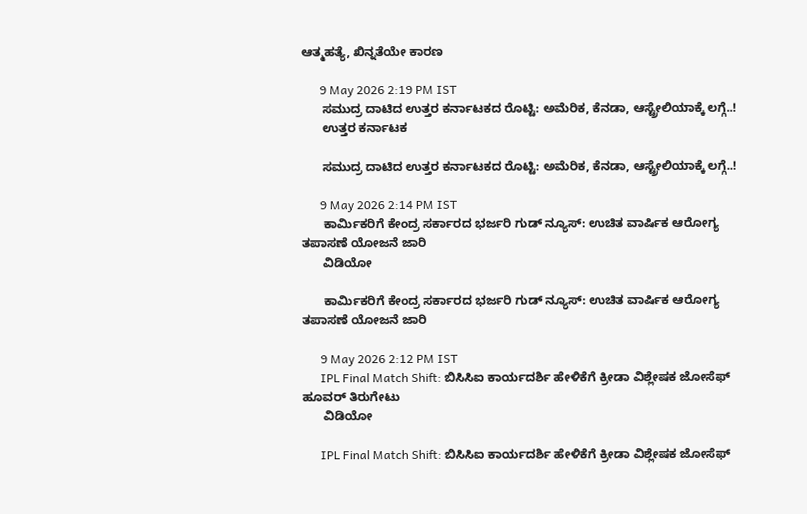ಆತ್ಮಹತ್ಯೆ, ಖಿನ್ನತೆಯೇ ಕಾರಣ

      9 May 2026 2:19 PM IST
      ಸಮುದ್ರ ದಾಟಿದ ಉತ್ತರ ಕರ್ನಾಟಕದ ರೊಟ್ಟಿ: ಅಮೆರಿಕ, ಕೆನಡಾ, ಆಸ್ಟ್ರೇಲಿಯಾಕ್ಕೆ ಲಗ್ಗೆ..!
      ಉತ್ತರ ಕರ್ನಾಟಕ

      ಸಮುದ್ರ ದಾಟಿದ ಉತ್ತರ ಕರ್ನಾಟಕದ ರೊಟ್ಟಿ: ಅಮೆರಿಕ, ಕೆನಡಾ, ಆಸ್ಟ್ರೇಲಿಯಾಕ್ಕೆ ಲಗ್ಗೆ..!

      9 May 2026 2:14 PM IST
      ಕಾರ್ಮಿಕರಿಗೆ ಕೇಂದ್ರ ಸರ್ಕಾರದ ಭರ್ಜರಿ ಗುಡ್‌ ನ್ಯೂಸ್‌: ಉಚಿತ ವಾರ್ಷಿಕ ಆರೋಗ್ಯ ತಪಾಸಣೆ ಯೋಜನೆ ಜಾರಿ
      ವಿಡಿಯೋ

      ಕಾರ್ಮಿಕರಿಗೆ ಕೇಂದ್ರ ಸರ್ಕಾರದ ಭರ್ಜರಿ ಗುಡ್‌ ನ್ಯೂಸ್‌: ಉಚಿತ ವಾರ್ಷಿಕ ಆರೋಗ್ಯ ತಪಾಸಣೆ ಯೋಜನೆ ಜಾರಿ

      9 May 2026 2:12 PM IST
      IPL Final Match Shift: ಬಿಸಿಸಿಐ ಕಾರ್ಯದರ್ಶಿ ಹೇಳಿಕೆಗೆ ಕ್ರೀಡಾ ವಿಶ್ಲೇಷಕ ಜೋಸೆಫ್ ಹೂವರ್ ತಿರುಗೇಟು
      ವಿಡಿಯೋ

      IPL Final Match Shift: ಬಿಸಿಸಿಐ ಕಾರ್ಯದರ್ಶಿ ಹೇಳಿಕೆಗೆ ಕ್ರೀಡಾ ವಿಶ್ಲೇಷಕ ಜೋಸೆಫ್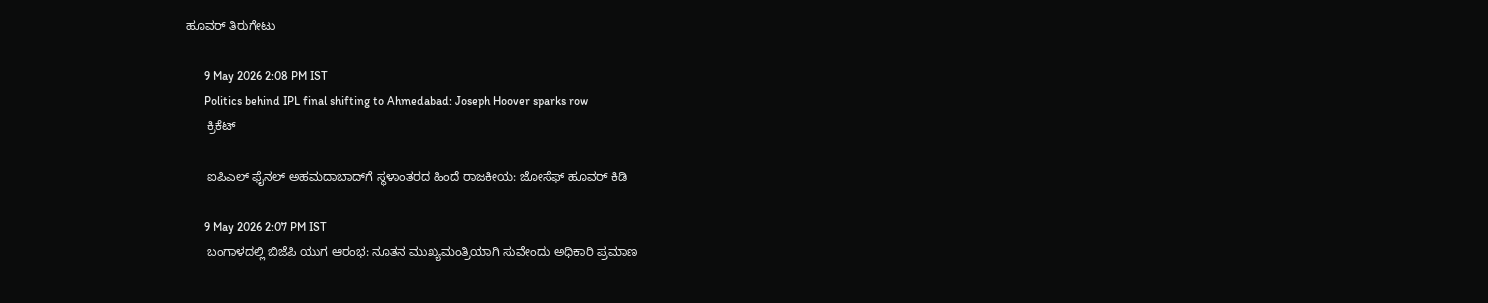ಹೂವರ್ ತಿರುಗೇಟು

      9 May 2026 2:08 PM IST
      Politics behind IPL final shifting to Ahmedabad: Joseph Hoover sparks row
      ಕ್ರಿಕೆಟ್

      ಐಪಿಎಲ್ ಫೈನಲ್ ಅಹಮದಾಬಾದ್‌ಗೆ ಸ್ಥಳಾಂತರದ ಹಿಂದೆ ರಾಜಕೀಯ: ಜೋಸೆಫ್ ಹೂವರ್ ಕಿಡಿ

      9 May 2026 2:07 PM IST
      ಬಂಗಾಳದಲ್ಲಿ ಬಿಜೆಪಿ ಯುಗ ಆರಂಭ: ನೂತನ ಮುಖ್ಯಮಂತ್ರಿಯಾಗಿ ಸುವೇಂದು ಅಧಿಕಾರಿ ಪ್ರಮಾಣ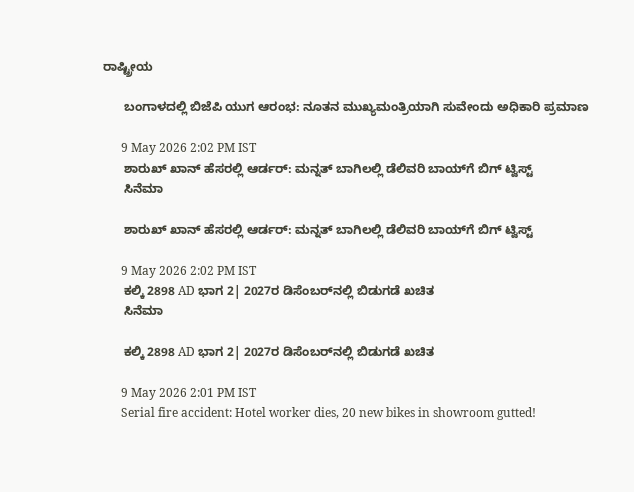ರಾಷ್ಟ್ರೀಯ

      ಬಂಗಾಳದಲ್ಲಿ ಬಿಜೆಪಿ ಯುಗ ಆರಂಭ: ನೂತನ ಮುಖ್ಯಮಂತ್ರಿಯಾಗಿ ಸುವೇಂದು ಅಧಿಕಾರಿ ಪ್ರಮಾಣ

      9 May 2026 2:02 PM IST
      ಶಾರುಖ್ ಖಾನ್‌ ಹೆಸರಲ್ಲಿ ಆರ್ಡರ್: ಮನ್ನತ್ ಬಾಗಿಲಲ್ಲಿ ಡೆಲಿವರಿ ಬಾಯ್‌ಗೆ ಬಿಗ್ ಟ್ವಿಸ್ಟ್
      ಸಿನೆಮಾ

      ಶಾರುಖ್ ಖಾನ್‌ ಹೆಸರಲ್ಲಿ ಆರ್ಡರ್: ಮನ್ನತ್ ಬಾಗಿಲಲ್ಲಿ ಡೆಲಿವರಿ ಬಾಯ್‌ಗೆ ಬಿಗ್ ಟ್ವಿಸ್ಟ್

      9 May 2026 2:02 PM IST
      ಕಲ್ಕಿ 2898 AD ಭಾಗ 2| 2027ರ ಡಿಸೆಂಬರ್‌ನಲ್ಲಿ ಬಿಡುಗಡೆ ಖಚಿತ
      ಸಿನೆಮಾ

      ಕಲ್ಕಿ 2898 AD ಭಾಗ 2| 2027ರ ಡಿಸೆಂಬರ್‌ನಲ್ಲಿ ಬಿಡುಗಡೆ ಖಚಿತ

      9 May 2026 2:01 PM IST
      Serial fire accident: Hotel worker dies, 20 new bikes in showroom gutted!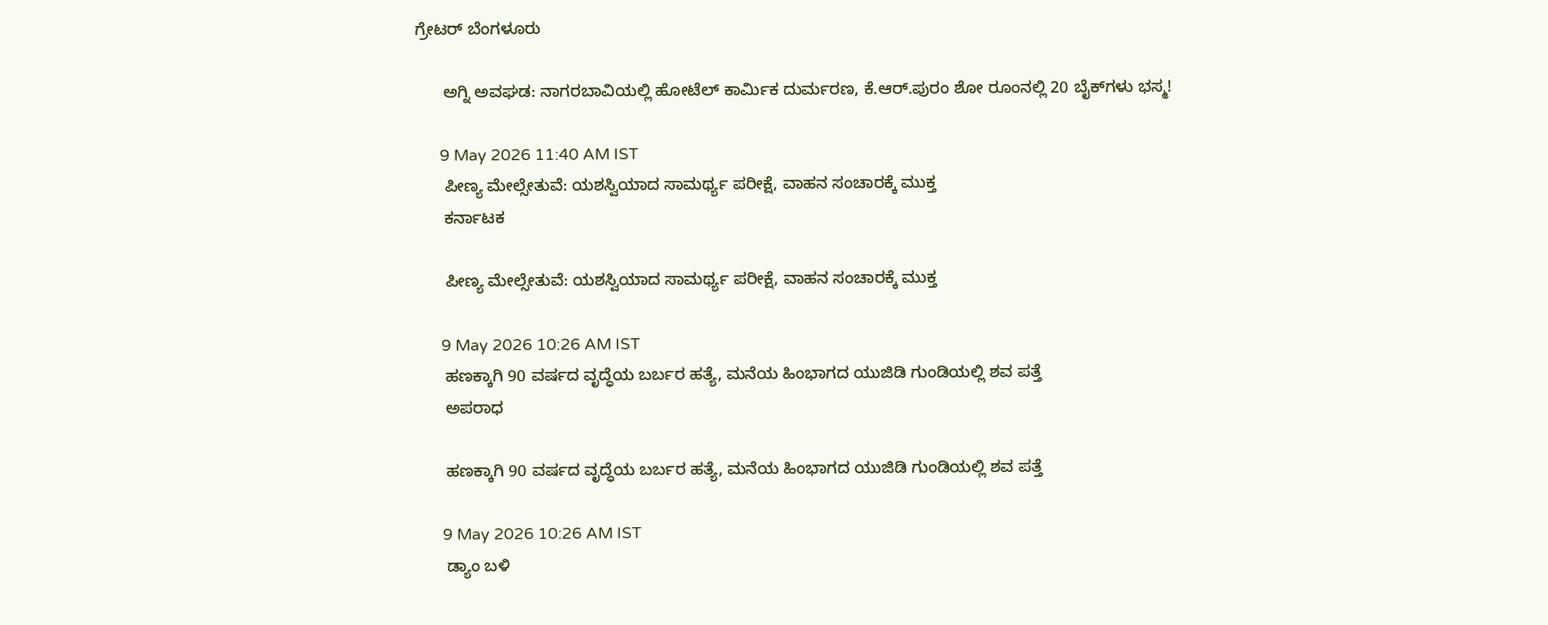ಗ್ರೇಟರ್ ಬೆಂಗಳೂರು

      ಅಗ್ನಿ ಅವಘಡ: ನಾಗರಬಾವಿಯಲ್ಲಿ ಹೋಟೆಲ್ ಕಾರ್ಮಿಕ ದುರ್ಮರಣ, ಕೆ.ಆರ್.ಪುರಂ ಶೋ ರೂಂನಲ್ಲಿ 20 ಬೈಕ್‌ಗಳು ಭಸ್ಮ!

      9 May 2026 11:40 AM IST
      ಪೀಣ್ಯ ಮೇಲ್ಸೇತುವೆ: ಯಶಸ್ವಿಯಾದ ಸಾಮರ್ಥ್ಯ ಪರೀಕ್ಷೆ, ವಾಹನ ಸಂಚಾರಕ್ಕೆ ಮುಕ್ತ
      ಕರ್ನಾಟಕ

      ಪೀಣ್ಯ ಮೇಲ್ಸೇತುವೆ: ಯಶಸ್ವಿಯಾದ ಸಾಮರ್ಥ್ಯ ಪರೀಕ್ಷೆ, ವಾಹನ ಸಂಚಾರಕ್ಕೆ ಮುಕ್ತ

      9 May 2026 10:26 AM IST
      ಹಣಕ್ಕಾಗಿ 90 ವರ್ಷದ ವೃದ್ಧೆಯ ಬರ್ಬರ ಹತ್ಯೆ, ಮನೆಯ ಹಿಂಭಾಗದ ಯುಜಿಡಿ ಗುಂಡಿಯಲ್ಲಿ ಶವ ಪತ್ತೆ
      ಅಪರಾಧ

      ಹಣಕ್ಕಾಗಿ 90 ವರ್ಷದ ವೃದ್ಧೆಯ ಬರ್ಬರ ಹತ್ಯೆ, ಮನೆಯ ಹಿಂಭಾಗದ ಯುಜಿಡಿ ಗುಂಡಿಯಲ್ಲಿ ಶವ ಪತ್ತೆ

      9 May 2026 10:26 AM IST
      ಡ್ಯಾಂ ಬಳಿ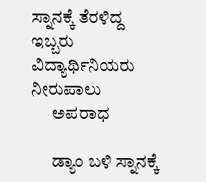ಸ್ನಾನಕ್ಕೆ ತೆರಳಿದ್ದ ಇಬ್ಬರು ವಿದ್ಯಾರ್ಥಿನಿಯರು ನೀರುಪಾಲು
      ಅಪರಾಧ

      ಡ್ಯಾಂ ಬಳಿ ಸ್ನಾನಕ್ಕೆ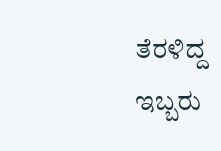ತೆರಳಿದ್ದ ಇಬ್ಬರು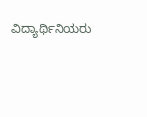ವಿದ್ಯಾರ್ಥಿನಿಯರು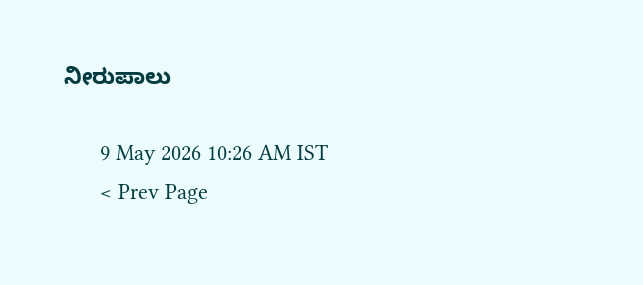ನೀರುಪಾಲು

      9 May 2026 10:26 AM IST
      < Prev Page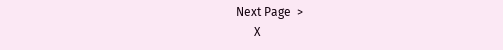Next Page  >
      X